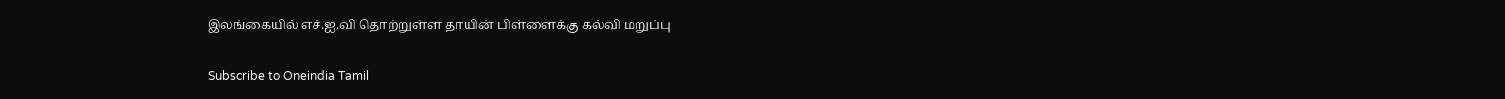இலங்கையில் எச்.ஐ.வி தொற்றுள்ள தாயின் பிள்ளைக்கு கல்வி மறுப்பு

Subscribe to Oneindia Tamil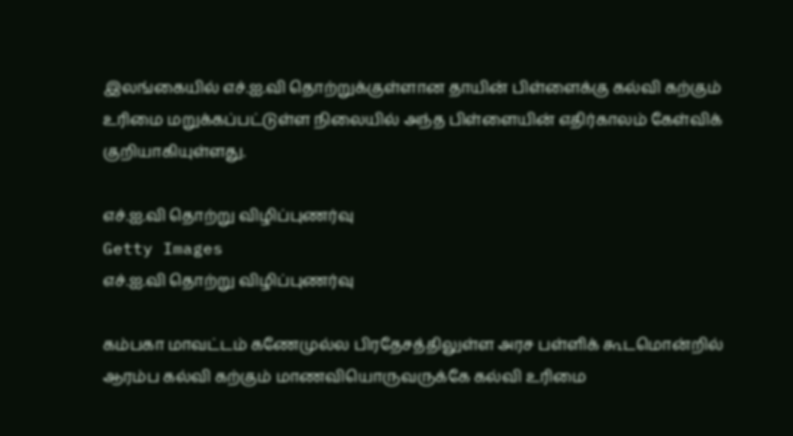இலங்கையில் எச்.ஐ.வி தொற்றுக்குள்ளான தாயின் பிள்ளைக்கு கல்வி கற்கும் உரிமை மறுக்கப்பட்டுள்ள நிலையில் அந்த பிள்ளையின் எதிர்காலம் கேள்விக் குறியாகியுள்ளது.

எச்.ஐ.வி தொற்று விழிப்புணர்வு
Getty Images
எச்.ஐ.வி தொற்று விழிப்புணர்வு

கம்பகா மாவட்டம் கணேமுல்ல பிரதேசத்திலுள்ள அரச பள்ளிக் கூடமொன்றில் ஆரம்ப கல்வி கற்கும் மாணவியொருவருக்கே கல்வி உரிமை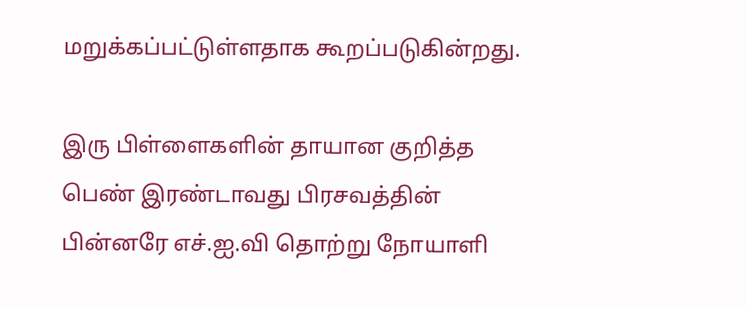மறுக்கப்பட்டுள்ளதாக கூறப்படுகின்றது.

இரு பிள்ளைகளின் தாயான குறித்த பெண் இரண்டாவது பிரசவத்தின் பின்னரே எச்.ஐ.வி தொற்று நோயாளி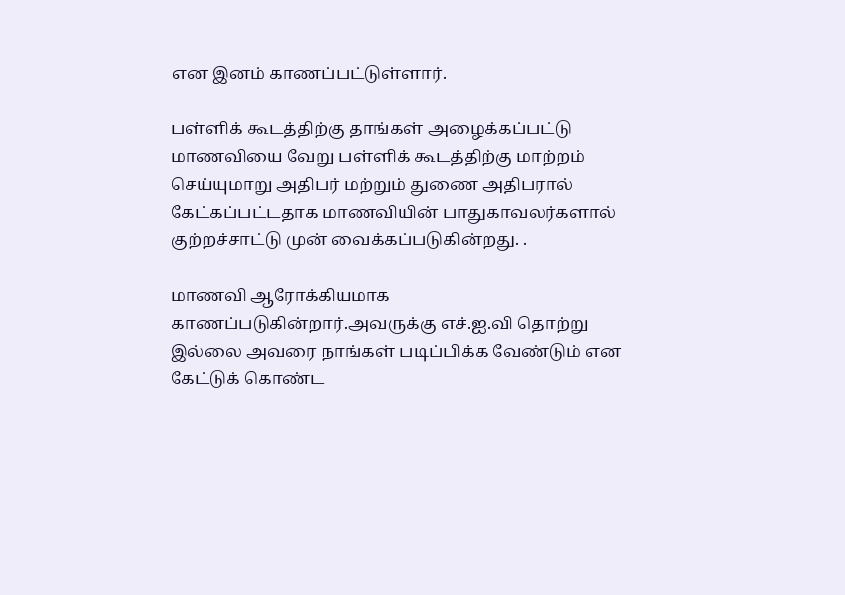என இனம் காணப்பட்டுள்ளார்.

பள்ளிக் கூடத்திற்கு தாங்கள் அழைக்கப்பட்டு மாணவியை வேறு பள்ளிக் கூடத்திற்கு மாற்றம் செய்யுமாறு அதிபர் மற்றும் துணை அதிபரால் கேட்கப்பட்டதாக மாணவியின் பாதுகாவலர்களால் குற்றச்சாட்டு முன் வைக்கப்படுகின்றது. .

மாணவி ஆரோக்கியமாக காணப்படுகின்றார்.அவருக்கு எச்.ஐ.வி தொற்று இல்லை அவரை நாங்கள் படிப்பிக்க வேண்டும் என கேட்டுக் கொண்ட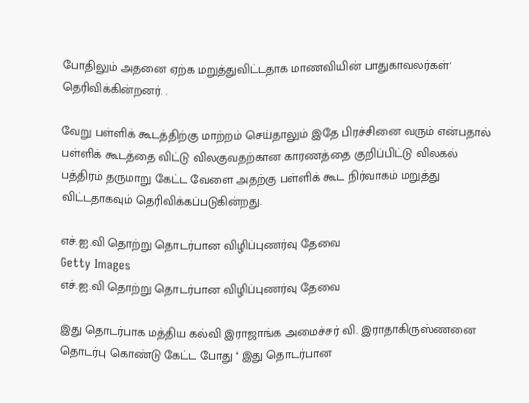போதிலும் அதனை ஏற்க மறுத்துவிட்டதாக மாணவியின் பாதுகாவலர்கள்' தெரிவிக்கின்றனர். .

வேறு பள்ளிக் கூடத்திற்கு மாற்றம் செய்தாலும் இதே பிரச்சினை வரும் என்பதால் பள்ளிக் கூடத்தை விட்டு விலகுவதற்கான காரணத்தை குறிப்பிட்டு விலகல் பத்திரம் தருமாறு கேட்ட வேளை அதற்கு பள்ளிக் கூட நிர்வாகம் மறுத்து விட்டதாகவும் தெரிவிக்கப்படுகின்றது.

எச்.ஐ.வி தொற்று தொடர்பான விழிப்புணர்வு தேவை
Getty Images
எச்.ஐ.வி தொற்று தொடர்பான விழிப்புணர்வு தேவை

இது தொடர்பாக மத்திய கல்வி இராஜாங்க அமைச்சர் வி. இராதாகிருஸ்ணனை தொடர்பு கொண்டு கேட்ட போது '' இது தொடர்பான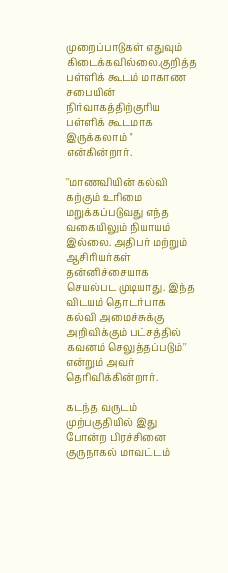முறைப்பாடுகள் எதுவும் கிடைக்கவில்லை.குறித்த பள்ளிக் கூடம் மாகாண சபையின் நிர்வாகத்திற்குரிய பள்ளிக் கூடமாக இருக்கலாம் '' என்கின்றார்.

''மாணவியின் கல்வி கற்கும் உரிமை மறுக்கப்படுவது எந்த வகையிலும் நியாயம் இல்லை. அதிபர் மற்றும் ஆசிரியர்கள் தன்னிச்சையாக செயல்பட முடியாது. இந்த விடயம் தொடர்பாக கல்வி அமைச்சுக்கு அறிவிக்கும் பட்சத்தில் கவனம் செலுத்தப்படும்'' என்றும் அவர் தெரிவிக்கின்றார்.

கடந்த வருடம் முற்பகுதியில் இது போன்ற பிரச்சினை குருநாகல் மாவட்டம்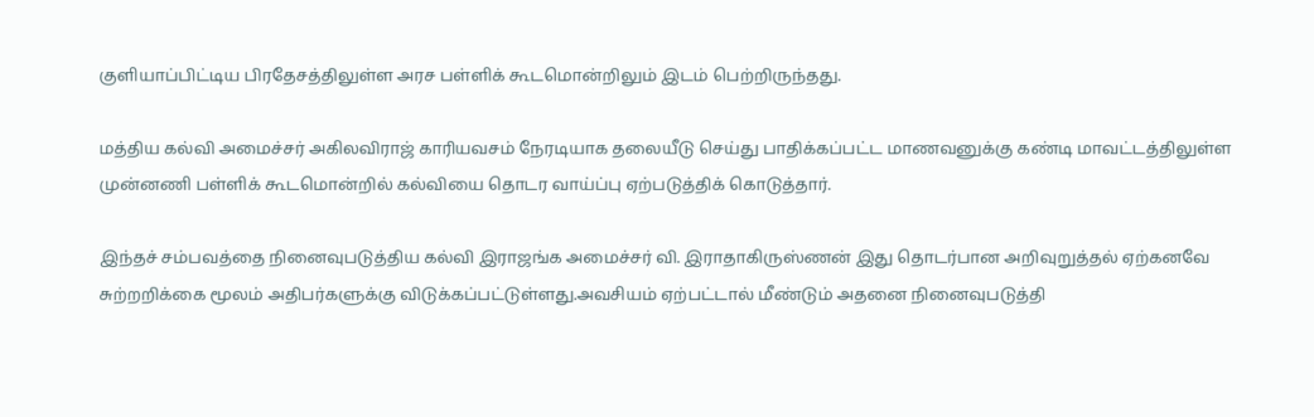குளியாப்பிட்டிய பிரதேசத்திலுள்ள அரச பள்ளிக் கூடமொன்றிலும் இடம் பெற்றிருந்தது.

மத்திய கல்வி அமைச்சர் அகிலவிராஜ் காரியவசம் நேரடியாக தலையீடு செய்து பாதிக்கப்பட்ட மாணவனுக்கு கண்டி மாவட்டத்திலுள்ள முன்னணி பள்ளிக் கூடமொன்றில் கல்வியை தொடர வாய்ப்பு ஏற்படுத்திக் கொடுத்தார்.

இந்தச் சம்பவத்தை நினைவுபடுத்திய கல்வி இராஜங்க அமைச்சர் வி. இராதாகிருஸ்ணன் இது தொடர்பான அறிவுறுத்தல் ஏற்கனவே சுற்றறிக்கை மூலம் அதிபர்களுக்கு விடுக்கப்பட்டுள்ளது.அவசியம் ஏற்பட்டால் மீண்டும் அதனை நினைவுபடுத்தி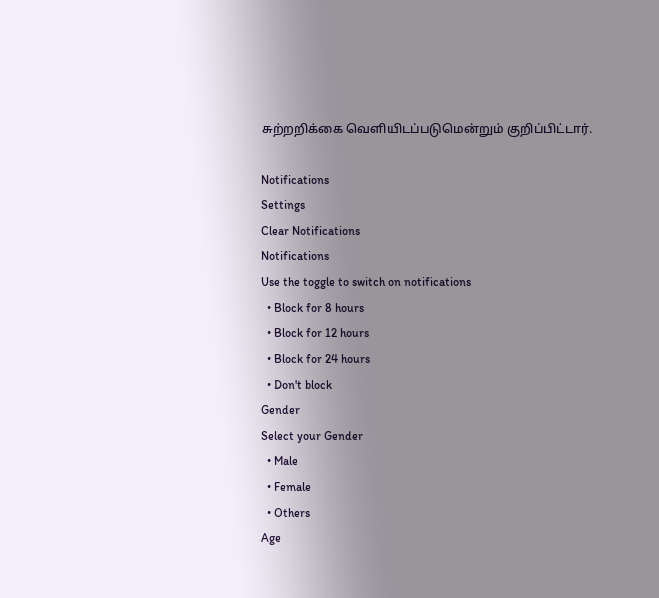சுற்றறிக்கை வெளியிடப்படுமென்றும் குறிப்பிட்டார்.

Notifications
Settings
Clear Notifications
Notifications
Use the toggle to switch on notifications
  • Block for 8 hours
  • Block for 12 hours
  • Block for 24 hours
  • Don't block
Gender
Select your Gender
  • Male
  • Female
  • Others
Age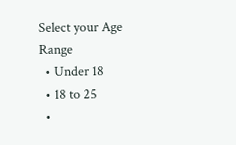Select your Age Range
  • Under 18
  • 18 to 25
  •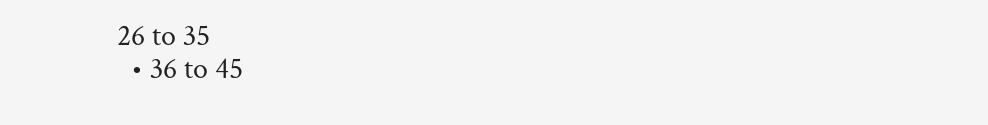26 to 35
  • 36 to 45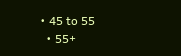• 45 to 55
  • 55+